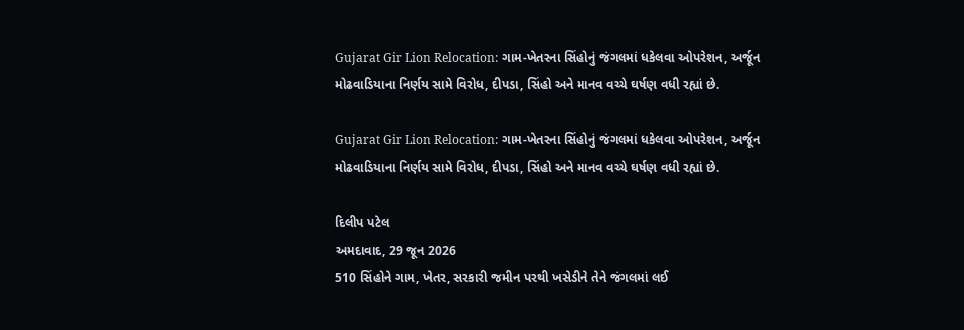Gujarat Gir Lion Relocation: ગામ-ખેતરના સિંહોનું જંગલમાં ધકેલવા ઓપરેશન, અર્જૂન મોઢવાડિયાના નિર્ણય સામે વિરોધ, દીપડા, સિંહો અને માનવ વચ્ચે ઘર્ષણ વધી રહ્યાં છે.

Gujarat Gir Lion Relocation: ગામ-ખેતરના સિંહોનું જંગલમાં ધકેલવા ઓપરેશન, અર્જૂન મોઢવાડિયાના નિર્ણય સામે વિરોધ, દીપડા, સિંહો અને માનવ વચ્ચે ઘર્ષણ વધી રહ્યાં છે.

દિલીપ પટેલ
અમદાવાદ, 29 જૂન 2026
510 સિંહોને ગામ, ખેતર, સરકારી જમીન પરથી ખસેડીને તેને જંગલમાં લઈ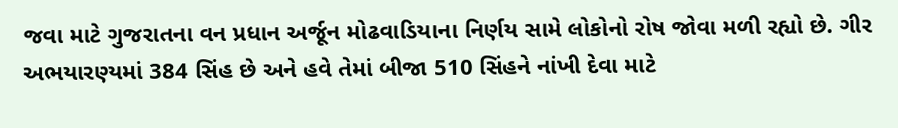જવા માટે ગુજરાતના વન પ્રધાન અર્જૂન મોઢવાડિયાના નિર્ણય સામે લોકોનો રોષ જોવા મળી રહ્યો છે. ગીર અભયારણ્યમાં 384 સિંહ છે અને હવે તેમાં બીજા 510 સિંહને નાંખી દેવા માટે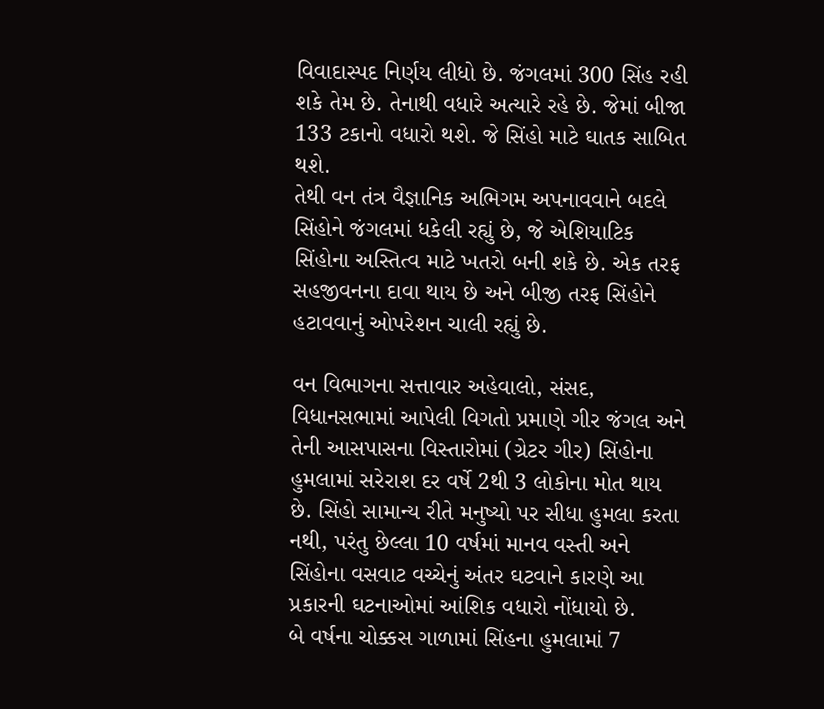વિવાદાસ્પદ નિર્ણય લીધો છે. જંગલમાં 300 સિંહ રહી શકે તેમ છે. તેનાથી વધારે અત્યારે રહે છે. જેમાં બીજા 133 ટકાનો વધારો થશે. જે સિંહો માટે ઘાતક સાબિત થશે.
તેથી વન તંત્ર વૈજ્ઞાનિક અભિગમ અપનાવવાને બદલે સિંહોને જંગલમાં ધકેલી રહ્યું છે, જે એશિયાટિક સિંહોના અસ્તિત્વ માટે ખતરો બની શકે છે. એક તરફ સહજીવનના દાવા થાય છે અને બીજી તરફ સિંહોને હટાવવાનું ઓપરેશન ચાલી રહ્યું છે.

વન વિભાગના સત્તાવાર અહેવાલો, સંસદ, વિધાનસભામાં આપેલી વિગતો પ્રમાણે ગીર જંગલ અને તેની આસપાસના વિસ્તારોમાં (ગ્રેટર ગીર) સિંહોના હુમલામાં સરેરાશ દર વર્ષે 2થી 3 લોકોના મોત થાય છે. સિંહો સામાન્ય રીતે મનુષ્યો પર સીધા હુમલા કરતા નથી, પરંતુ છેલ્લા 10 વર્ષમાં માનવ વસ્તી અને સિંહોના વસવાટ વચ્ચેનું અંતર ઘટવાને કારણે આ પ્રકારની ઘટનાઓમાં આંશિક વધારો નોંધાયો છે.
બે વર્ષના ચોક્કસ ગાળામાં સિંહના હુમલામાં 7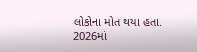લોકોના મોત થયા હતા.
2026માં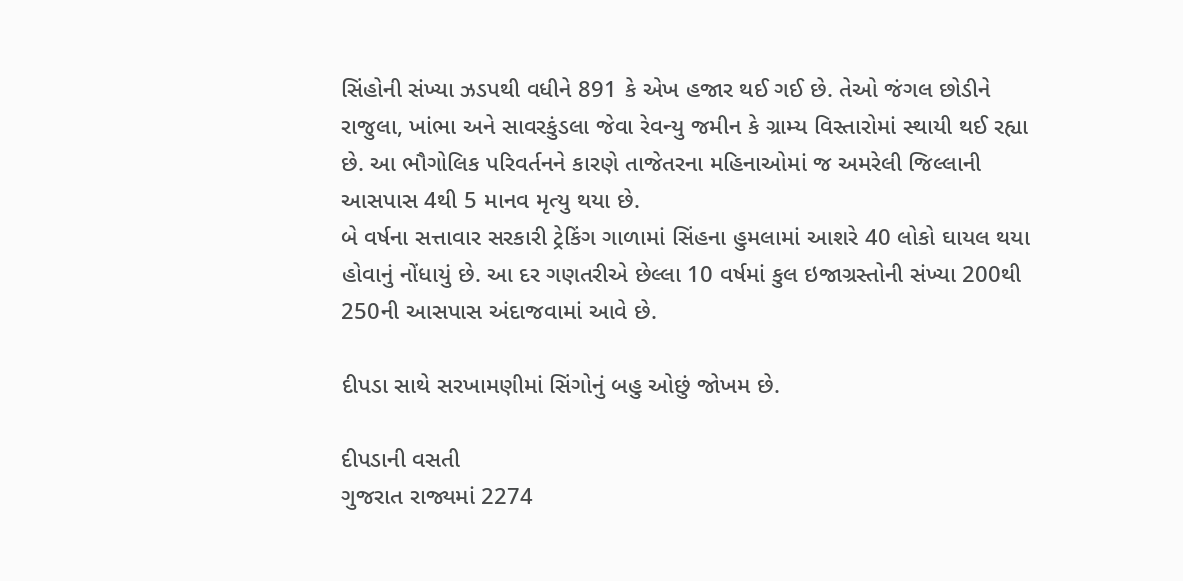સિંહોની સંખ્યા ઝડપથી વધીને 891 કે એખ હજાર થઈ ગઈ છે. તેઓ જંગલ છોડીને રાજુલા, ખાંભા અને સાવરકુંડલા જેવા રેવન્યુ જમીન કે ગ્રામ્ય વિસ્તારોમાં સ્થાયી થઈ રહ્યા છે. આ ભૌગોલિક પરિવર્તનને કારણે તાજેતરના મહિનાઓમાં જ અમરેલી જિલ્લાની આસપાસ 4થી 5 માનવ મૃત્યુ થયા છે.
બે વર્ષના સત્તાવાર સરકારી ટ્રેકિંગ ગાળામાં સિંહના હુમલામાં આશરે 40 લોકો ઘાયલ થયા હોવાનું નોંધાયું છે. આ દર ગણતરીએ છેલ્લા 10 વર્ષમાં કુલ ઇજાગ્રસ્તોની સંખ્યા 200થી 250ની આસપાસ અંદાજવામાં આવે છે.

દીપડા સાથે સરખામણીમાં સિંગોનું બહુ ઓછું જોખમ છે.

દીપડાની વસતી
ગુજરાત રાજ્યમાં 2274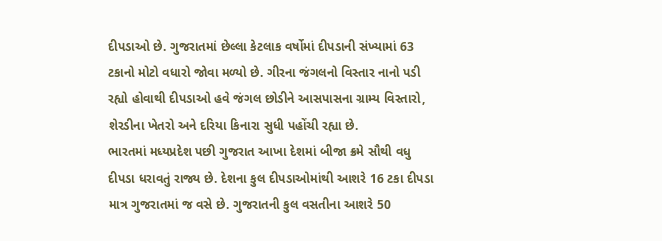દીપડાઓ છે. ગુજરાતમાં છેલ્લા કેટલાક વર્ષોમાં દીપડાની સંખ્યામાં 63 ટકાનો મોટો વધારો જોવા મળ્યો છે. ગીરના જંગલનો વિસ્તાર નાનો પડી રહ્યો હોવાથી દીપડાઓ હવે જંગલ છોડીને આસપાસના ગ્રામ્ય વિસ્તારો, શેરડીના ખેતરો અને દરિયા કિનારા સુધી પહોંચી રહ્યા છે.
ભારતમાં મધ્યપ્રદેશ પછી ગુજરાત આખા દેશમાં બીજા ક્રમે સૌથી વધુ દીપડા ધરાવતું રાજ્ય છે. દેશના કુલ દીપડાઓમાંથી આશરે 16 ટકા દીપડા માત્ર ગુજરાતમાં જ વસે છે. ગુજરાતની કુલ વસતીના આશરે 50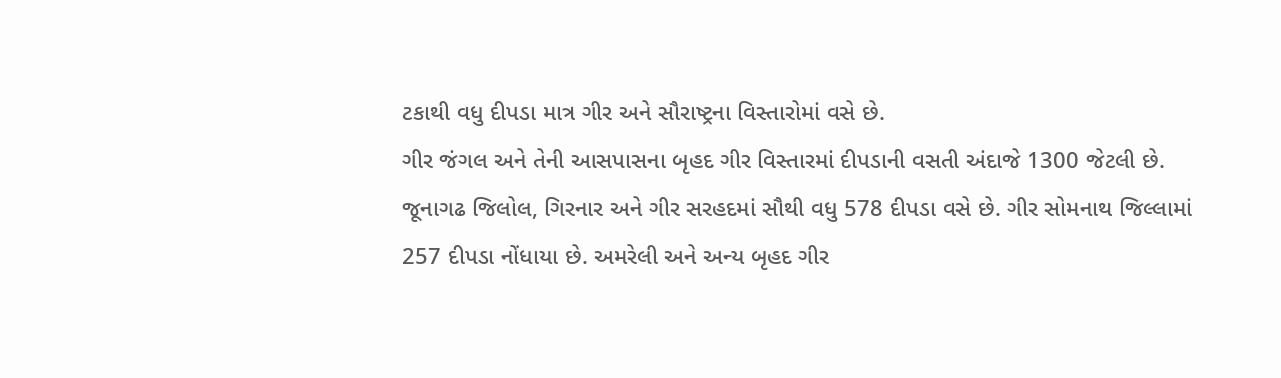ટકાથી વધુ દીપડા માત્ર ગીર અને સૌરાષ્ટ્રના વિસ્તારોમાં વસે છે.
ગીર જંગલ અને તેની આસપાસના બૃહદ ગીર વિસ્તારમાં દીપડાની વસતી અંદાજે 1300 જેટલી છે.
જૂનાગઢ જિલોલ, ગિરનાર અને ગીર સરહદમાં સૌથી વધુ 578 દીપડા વસે છે. ગીર સોમનાથ જિલ્લામાં 257 દીપડા નોંધાયા છે. અમરેલી અને અન્ય બૃહદ ગીર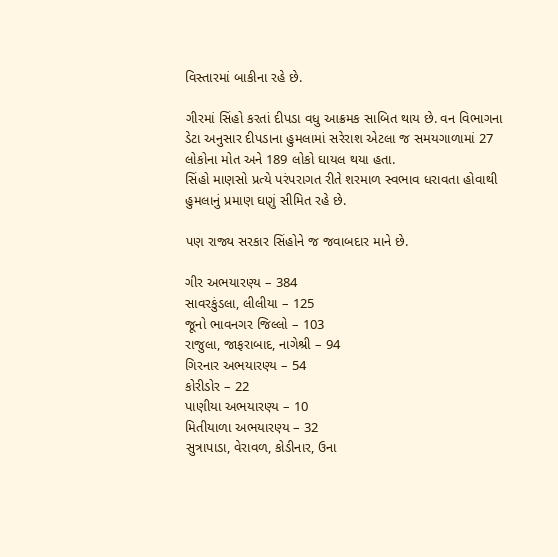વિસ્તારમાં બાકીના રહે છે.

ગીરમાં સિંહો કરતાં દીપડા વધુ આક્રમક સાબિત થાય છે. વન વિભાગના ડેટા અનુસાર દીપડાના હુમલામાં સરેરાશ એટલા જ સમયગાળામાં 27 લોકોના મોત અને 189 લોકો ઘાયલ થયા હતા.
સિંહો માણસો પ્રત્યે પરંપરાગત રીતે શરમાળ સ્વભાવ ધરાવતા હોવાથી હુમલાનું પ્રમાણ ઘણું સીમિત રહે છે.

પણ રાજ્ય સરકાર સિંહોને જ જવાબદાર માને છે.

ગીર અભયારણ્ય – 384
સાવરકુંડલા, લીલીયા – 125
જૂનો ભાવનગર જિલ્લો – 103
રાજુલા, જાફરાબાદ, નાગેશ્રી – 94
ગિરનાર અભયારણ્ય – 54
કોરીડોર – 22
પાણીયા અભયારણ્ય – 10
મિતીયાળા અભયારણ્ય – 32
સુત્રાપાડા, વેરાવળ, કોડીનાર, ઉના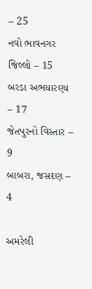– 25
નવો ભાવનગર જિલ્લો – 15
બરડા અભયારણ્ય – 17
જેતપુરનો વિસ્તાર – 9
બાબરા, જસદણ – 4

અમરેલી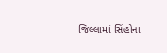જિલ્લામાં સિંહોના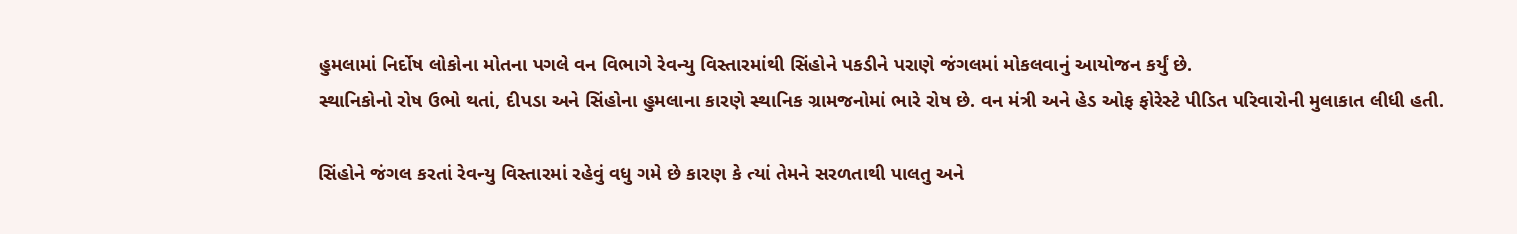હુમલામાં નિર્દોષ લોકોના મોતના પગલે વન વિભાગે રેવન્યુ વિસ્તારમાંથી સિંહોને પકડીને પરાણે જંગલમાં મોકલવાનું આયોજન કર્યું છે.
સ્થાનિકોનો રોષ ઉભો થતાં, દીપડા અને સિંહોના હુમલાના કારણે સ્થાનિક ગ્રામજનોમાં ભારે રોષ છે. વન મંત્રી અને હેડ ઓફ ફોરેસ્ટે પીડિત પરિવારોની મુલાકાત લીધી હતી.

સિંહોને જંગલ કરતાં રેવન્યુ વિસ્તારમાં રહેવું વધુ ગમે છે કારણ કે ત્યાં તેમને સરળતાથી પાલતુ અને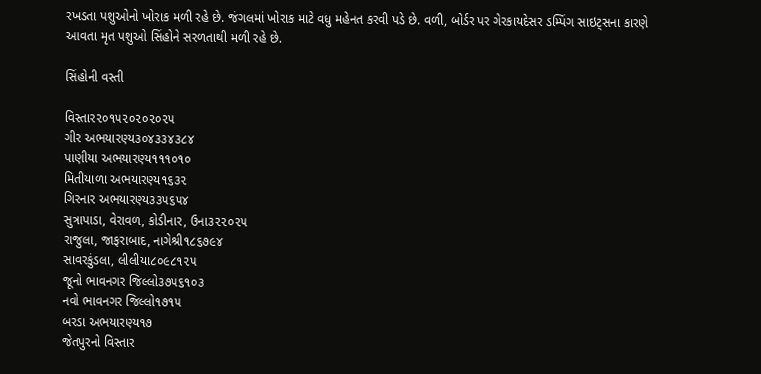રખડતા પશુઓનો ખોરાક મળી રહે છે. જંગલમાં ખોરાક માટે વધુ મહેનત કરવી પડે છે. વળી, બોર્ડર પર ગેરકાયદેસર ડમ્પિંગ સાઇટ્સના કારણે આવતા મૃત પશુઓ સિંહોને સરળતાથી મળી રહે છે.

સિંહોની વસ્તી

વિસ્તાર૨૦૧૫૨૦૨૦૨૦૨૫
ગીર અભયારણ્ય૩૦૪૩૩૪૩૮૪
પાણીયા અભયારણ્ય૧૧૧૦૧૦
મિતીયાળા અભયારણ્ય૧૬૩૨
ગિરનાર અભયારણ્ય૩૩૫૬૫૪
સુત્રાપાડા, વેરાવળ, કોડીનાર, ઉના૩૨૨૦૨૫
રાજુલા, જાફરાબાદ, નાગેશ્રી૧૮૬૭૯૪
સાવરકુંડલા, લીલીયા૮૦૯૮૧૨૫
જૂનો ભાવનગર જિલ્લો૩૭૫૬૧૦૩
નવો ભાવનગર જિલ્લો૧૭૧૫
બરડા અભયારણ્ય૧૭
જેતપુરનો વિસ્તાર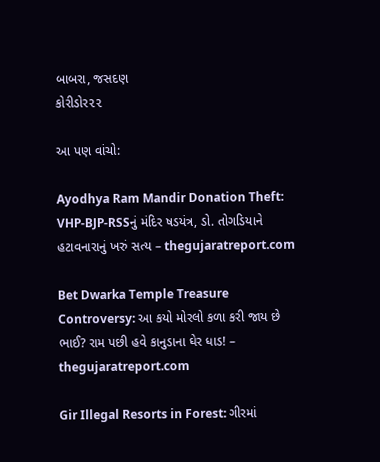બાબરા, જસદણ
કોરીડોર૨૨

આ પણ વાંચો:

Ayodhya Ram Mandir Donation Theft: VHP-BJP-RSSનું મંદિર ષડયંત્ર, ડો. તોગડિયાને હટાવનારાનું ખરું સત્ય – thegujaratreport.com

Bet Dwarka Temple Treasure Controversy: આ કયો મોરલો કળા કરી જાય છે ભાઈ? રામ પછી હવે કાનુડાના ઘેર ધાડ! – thegujaratreport.com

Gir Illegal Resorts in Forest: ગીરમાં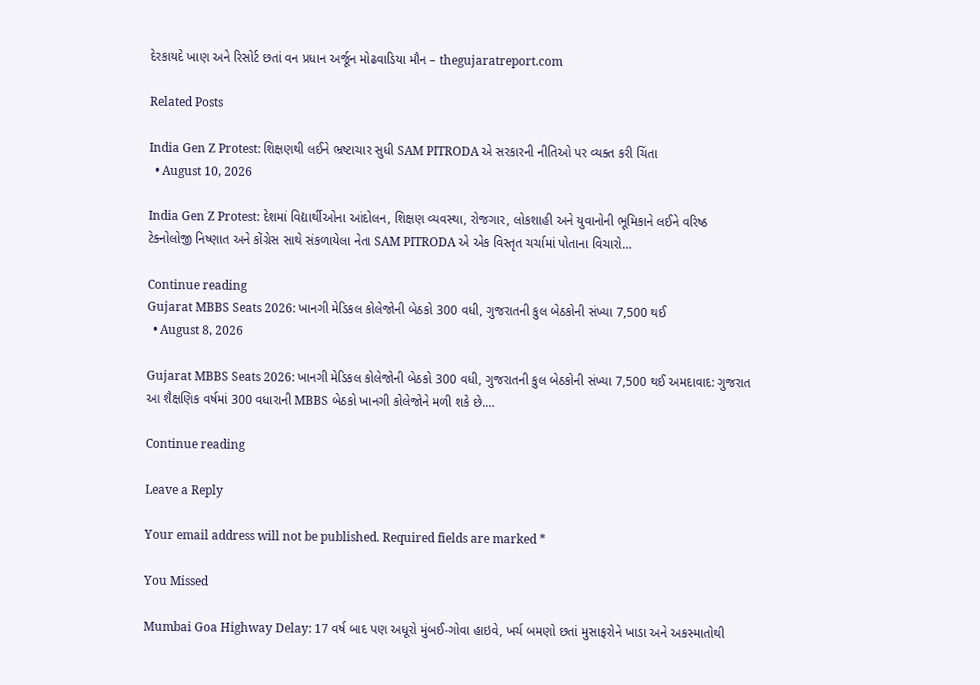દેરકાયદે ખાણ અને રિસોર્ટ છતાં વન પ્રધાન અર્જૂન મોઢવાડિયા મૌન – thegujaratreport.com

Related Posts

India Gen Z Protest: શિક્ષણથી લઈને ભ્રષ્ટાચાર સુધી SAM PITRODA એ સરકારની નીતિઓ પર વ્યક્ત કરી ચિંતા
  • August 10, 2026

India Gen Z Protest: દેશમાં વિદ્યાર્થીઓના આંદોલન, શિક્ષણ વ્યવસ્થા, રોજગાર, લોકશાહી અને યુવાનોની ભૂમિકાને લઈને વરિષ્ઠ ટેક્નોલોજી નિષ્ણાત અને કોંગ્રેસ સાથે સંકળાયેલા નેતા SAM PITRODA એ એક વિસ્તૃત ચર્ચામાં પોતાના વિચારો…

Continue reading
Gujarat MBBS Seats 2026: ખાનગી મેડિકલ કોલેજોની બેઠકો 300 વધી, ગુજરાતની કુલ બેઠકોની સંખ્યા 7,500 થઈ
  • August 8, 2026

Gujarat MBBS Seats 2026: ખાનગી મેડિકલ કોલેજોની બેઠકો 300 વધી, ગુજરાતની કુલ બેઠકોની સંખ્યા 7,500 થઈ અમદાવાદ: ગુજરાત આ શૈક્ષણિક વર્ષમાં 300 વધારાની MBBS બેઠકો ખાનગી કોલેજોને મળી શકે છે.…

Continue reading

Leave a Reply

Your email address will not be published. Required fields are marked *

You Missed

Mumbai Goa Highway Delay: 17 વર્ષ બાદ પણ અધૂરો મુંબઈ-ગોવા હાઇવે, ખર્ચ બમણો છતાં મુસાફરોને ખાડા અને અકસ્માતોથી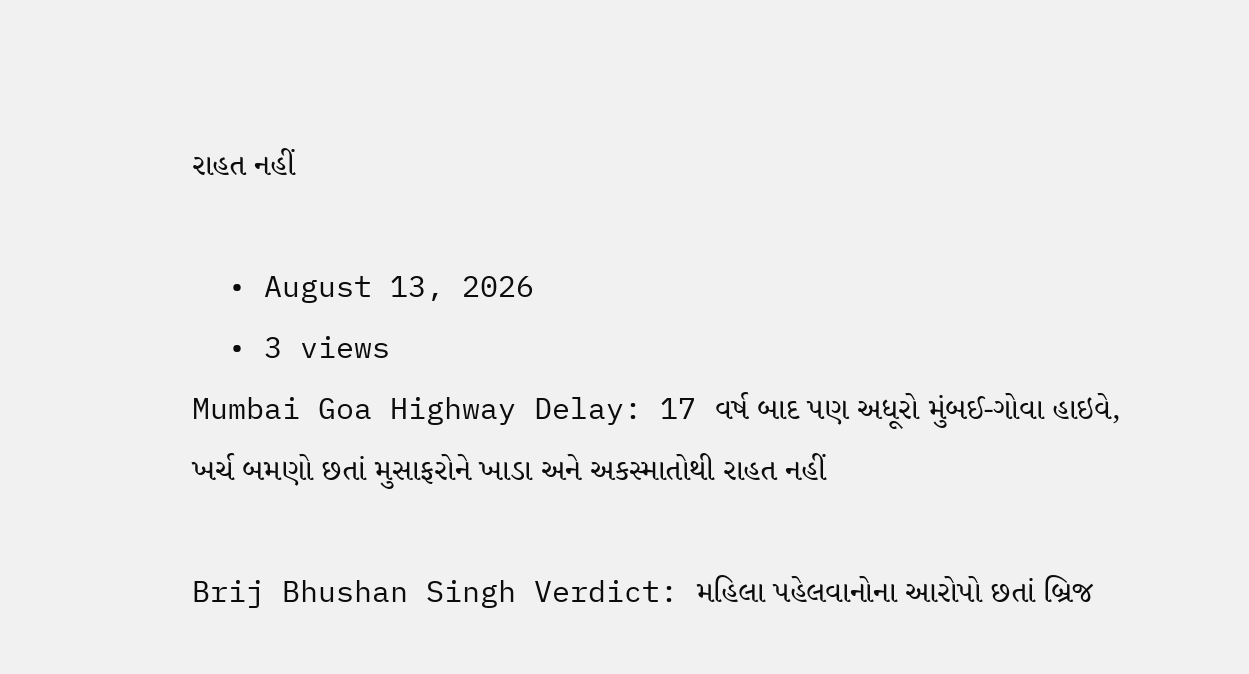રાહત નહીં

  • August 13, 2026
  • 3 views
Mumbai Goa Highway Delay: 17 વર્ષ બાદ પણ અધૂરો મુંબઈ-ગોવા હાઇવે, ખર્ચ બમણો છતાં મુસાફરોને ખાડા અને અકસ્માતોથી રાહત નહીં

Brij Bhushan Singh Verdict: મહિલા પહેલવાનોના આરોપો છતાં બ્રિજ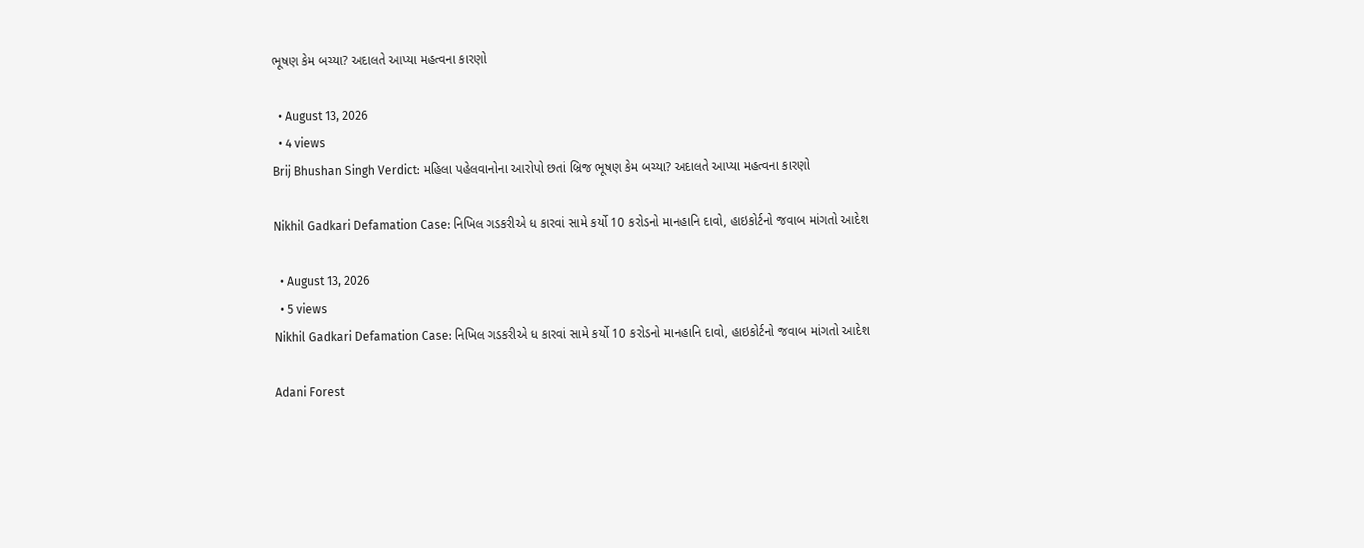ભૂષણ કેમ બચ્યા? અદાલતે આપ્યા મહત્વના કારણો

  • August 13, 2026
  • 4 views
Brij Bhushan Singh Verdict: મહિલા પહેલવાનોના આરોપો છતાં બ્રિજ ભૂષણ કેમ બચ્યા? અદાલતે આપ્યા મહત્વના કારણો

Nikhil Gadkari Defamation Case: નિખિલ ગડકરીએ ધ કારવાં સામે કર્યો 10 કરોડનો માનહાનિ દાવો, હાઇકોર્ટનો જવાબ માંગતો આદેશ

  • August 13, 2026
  • 5 views
Nikhil Gadkari Defamation Case: નિખિલ ગડકરીએ ધ કારવાં સામે કર્યો 10 કરોડનો માનહાનિ દાવો, હાઇકોર્ટનો જવાબ માંગતો આદેશ

Adani Forest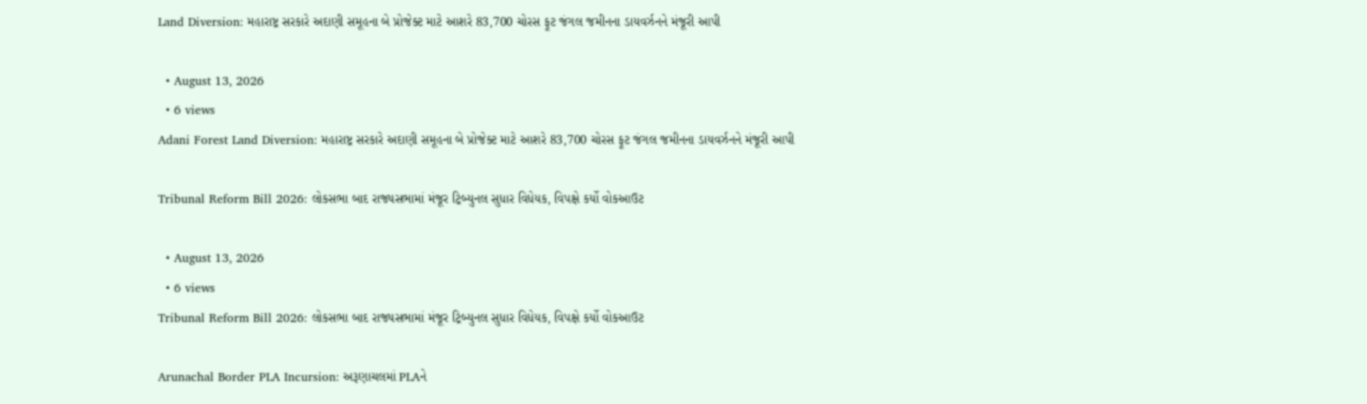Land Diversion: મહારાષ્ટ્ર સરકારે અદાણી સમૂહના બે પ્રોજેક્ટ માટે આશરે 83,700 ચોરસ ફૂટ જંગલ જમીનના ડાયવર્ઝનને મંજૂરી આપી

  • August 13, 2026
  • 6 views
Adani Forest Land Diversion: મહારાષ્ટ્ર સરકારે અદાણી સમૂહના બે પ્રોજેક્ટ માટે આશરે 83,700 ચોરસ ફૂટ જંગલ જમીનના ડાયવર્ઝનને મંજૂરી આપી

Tribunal Reform Bill 2026: લોકસભા બાદ રાજ્યસભામાં મંજૂર ટ્રિબ્યુનલ સુધાર વિધેયક, વિપક્ષે કર્યો વોકઆઉટ

  • August 13, 2026
  • 6 views
Tribunal Reform Bill 2026: લોકસભા બાદ રાજ્યસભામાં મંજૂર ટ્રિબ્યુનલ સુધાર વિધેયક, વિપક્ષે કર્યો વોકઆઉટ

Arunachal Border PLA Incursion: અરૂણાચલમાં PLAને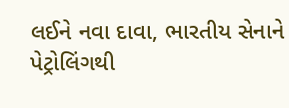લઈને નવા દાવા, ભારતીય સેનાને પેટ્રોલિંગથી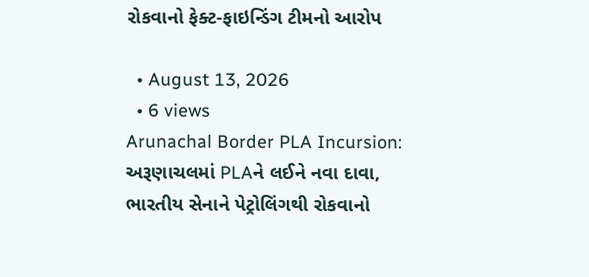રોકવાનો ફેક્ટ-ફાઇન્ડિંગ ટીમનો આરોપ

  • August 13, 2026
  • 6 views
Arunachal Border PLA Incursion: અરૂણાચલમાં PLAને લઈને નવા દાવા, ભારતીય સેનાને પેટ્રોલિંગથી રોકવાનો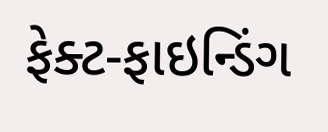ફેક્ટ-ફાઇન્ડિંગ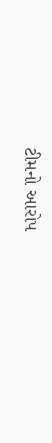ટીમનો આરોપ